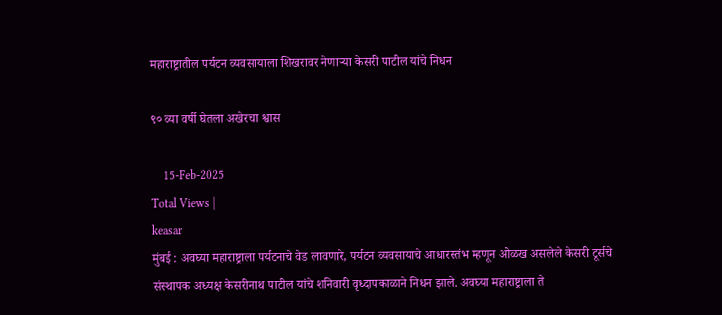महाराष्ट्रातील पर्यटन व्यवसायाला शिखरावर नेणाऱ्या केसरी पाटील यांचे निधन

९० व्या वर्षी घेतला अखेरचा श्वास

    15-Feb-2025
Total Views |
keasar
मुंबई : अवघ्या महाराष्ट्राला पर्यटनाचे वेड लावणारे, पर्यटन व्यवसायाचे आधारस्तंभ म्हणून ओळख असलेले केसरी टूर्सचे संस्थापक अध्यक्ष केसरीनाथ पाटील यांचे शनिवारी वृध्दापकाळाने निधन झाले. अवघ्या महाराष्ट्राला ते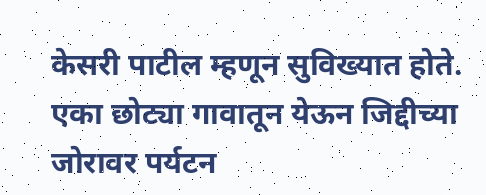केसरी पाटील म्हणून सुविख्यात होते. एका छोट्या गावातून येऊन जिद्दीच्या जोरावर पर्यटन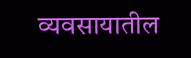व्यवसायातील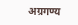अग्रगण्य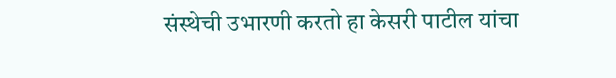संस्थेची उभारणी करतो हा केसरी पाटील यांचा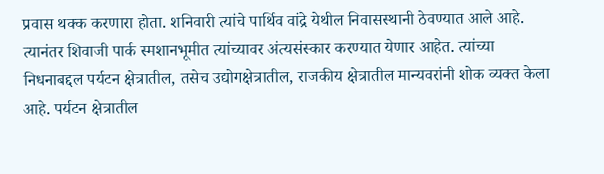प्रवास थक्क करणारा होता. शनिवारी त्यांचे पार्थिव वांद्रे येथील निवासस्थानी ठेवण्यात आले आहे. त्यानंतर शिवाजी पार्क स्मशानभूमीत त्यांच्यावर अंत्यसंस्कार करण्यात येणार आहेत. त्यांच्या निधनाबद्दल पर्यटन क्षेत्रातील, तसेच उद्योगक्षेत्रातील, राजकीय क्षेत्रातील मान्यवरांनी शोक व्यक्त केला आहे. पर्यटन क्षेत्रातील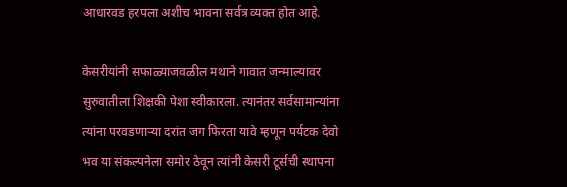आधारवड हरपला अशीच भावना सर्वत्र व्यक्त होत आहे.

केसरीयांनी सफाळ्याजवळील मथाने गावात जन्माल्यावर सुरुवातीला शिक्षकी पेशा स्वीकारला. त्यानंतर सर्वसामान्यांना त्यांना परवडणाऱ्या दरांत जग फिरता यावे म्हणून पर्यटक देवो भव या संकल्पनेला समोर ठेवून त्यांनी केसरी टूर्सची स्थापना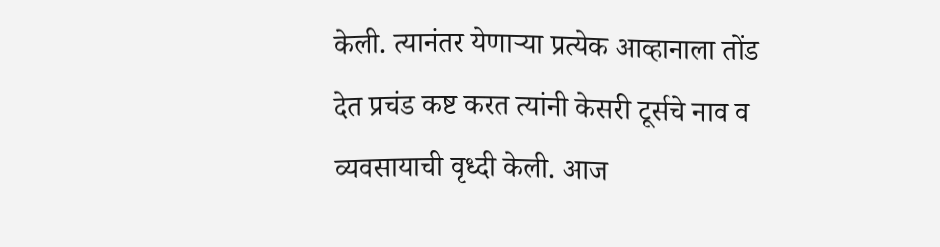केली. त्यानंतर येणाऱ्या प्रत्येक आव्हानाला तोंड देत प्रचंड कष्ट करत त्यांनी केसरी टूर्सचे नाव व व्यवसायाची वृध्दी केली. आज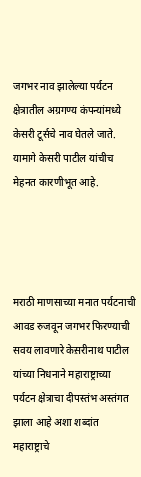जगभर नाव झालेल्या पर्यटन क्षेत्रातील अग्रगण्य कंपन्यांमध्ये केसरी टूर्सचे नाव घेतले जाते. यामागे केसरी पाटील यांचीच मेहनत कारणीभूत आहे.




मराठी माणसाच्या मनात पर्यटनाची आवड रुजवून जगभर फिरण्याची सवय लावणारे केस़रीनाथ पाटील यांच्या निधनाने महाराष्ट्राच्या पर्यटन क्षेत्राचा दीपस्तंभ अस्तंगत झाला आहे अशा शब्दांत महाराष्ट्राचे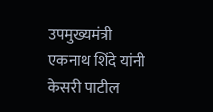उपमुख्यमंत्री एकनाथ शिंदे यांनी केसरी पाटील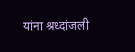यांना श्रध्दांजली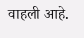वाहली आहे.